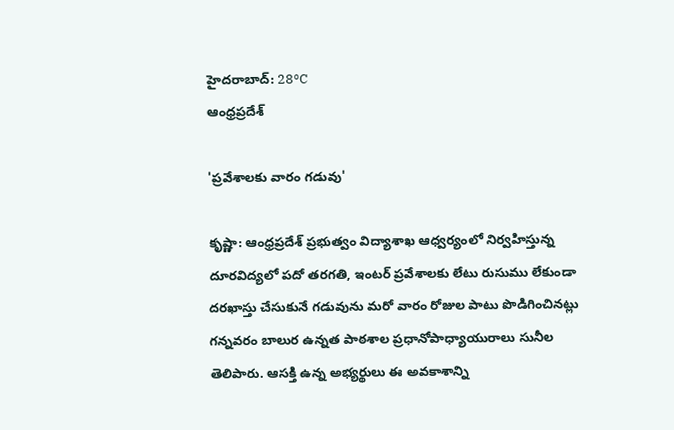హైదరాబాద్: 28°C
ఆంధ్రప్రదేశ్

'ప్రవేశాలకు వారం గడువు'

కృష్ణా: ఆంధ్రప్రదేశ్ ప్రభుత్వం విద్యాశాఖ ఆధ్వర్యంలో నిర్వహిస్తున్న దూరవిద్యలో పదో తరగతి, ఇంటర్ ప్రవేశాలకు లేటు రుసుము లేకుండా దరఖాస్తు చేసుకునే గడువును మరో వారం రోజుల పాటు పొడిగించినట్లు గన్నవరం బాలుర ఉన్నత పాఠశాల ప్రధానోపాధ్యాయురాలు సునీల తెలిపారు. ఆసక్తి ఉన్న అభ్యర్థులు ఈ అవకాశాన్ని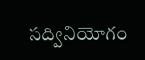సద్వినియోగం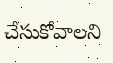చేసుకోవాలని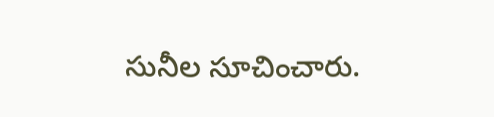సునీల సూచించారు.